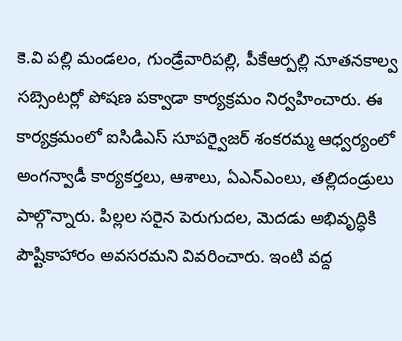కె.వి పల్లి మండలం, గుండ్రేవారిపల్లి, పీకేఆర్పల్లి నూతనకాల్వ సబ్సెంటర్లో పోషణ పక్వాడా కార్యక్రమం నిర్వహించారు. ఈ కార్యక్రమంలో ఐసిడిఎస్ సూపర్వైజర్ శంకరమ్మ ఆధ్వర్యంలో అంగన్వాడీ కార్యకర్తలు, ఆశాలు, ఏఎన్ఎంలు, తల్లిదండ్రులు పాల్గొన్నారు. పిల్లల సరైన పెరుగుదల, మెదడు అభివృద్ధికి పౌష్టికాహారం అవసరమని వివరించారు. ఇంటి వద్ద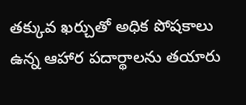తక్కువ ఖర్చుతో అధిక పోషకాలు ఉన్న ఆహార పదార్థాలను తయారు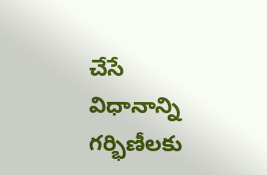చేసే విధానాన్ని గర్భిణీలకు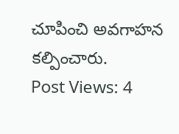చూపించి అవగాహన కల్పించారు.
Post Views: 4